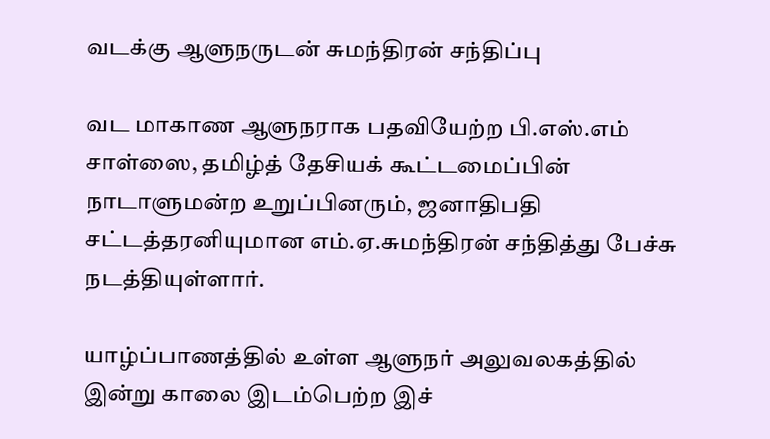வடக்கு ஆளுநருடன் சுமந்திரன் சந்திப்பு

வட மாகாண ஆளுநராக பதவியேற்ற பி.எஸ்.எம் சாள்ஸை, தமிழ்த் தேசியக் கூட்டமைப்பின் நாடாளுமன்ற உறுப்பினரும், ஜனாதிபதி சட்டத்தரனியுமான எம்.ஏ.சுமந்திரன் சந்தித்து பேச்சு நடத்தியுள்ளார்.

யாழ்ப்பாணத்தில் உள்ள ஆளுநர் அலுவலகத்தில் இன்று காலை இடம்பெற்ற இச்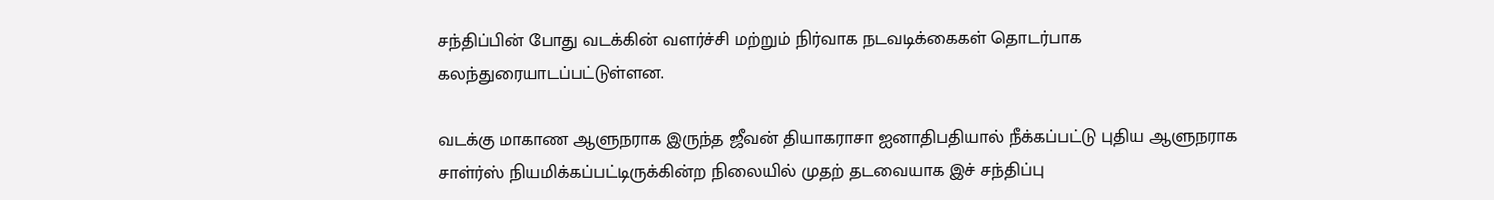சந்திப்பின் போது வடக்கின் வளர்ச்சி மற்றும் நிர்வாக நடவடிக்கைகள் தொடர்பாக கலந்துரையாடப்பட்டுள்ளன.

வடக்கு மாகாண ஆளுநராக இருந்த ஜீவன் தியாகராசா ஐனாதிபதியால் நீக்கப்பட்டு புதிய ஆளுநராக சாள்ர்ஸ் நியமிக்கப்பட்டிருக்கின்ற நிலையில் முதற் தடவையாக இச் சந்திப்பு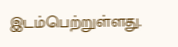இடம்பெற்றுள்ளது.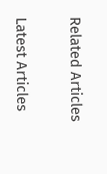Related Articles

Latest Articles